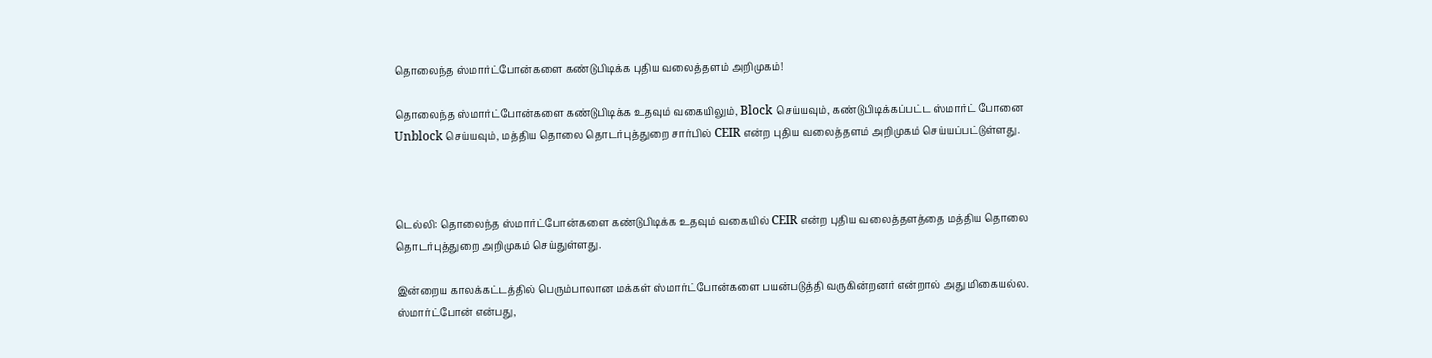தொலைந்த ஸ்மார்ட்போன்களை கண்டுபிடிக்க புதிய வலைத்தளம் அறிமுகம்!

தொலைந்த ஸ்மார்ட்போன்களை கண்டுபிடிக்க உதவும் வகையிலும், Block செய்யவும், கண்டுபிடிக்கப்பட்ட ஸ்மார்ட் போனை Unblock செய்யவும், மத்திய தொலை தொடர்புத்துறை சார்பில் CEIR என்ற புதிய வலைத்தளம் அறிமுகம் செய்யப்பட்டுள்ளது.



டெல்லி: தொலைந்த ஸ்மார்ட்போன்களை கண்டுபிடிக்க உதவும் வகையில் CEIR என்ற புதிய வலைத்தளத்தை மத்திய தொலை தொடர்புத்துறை அறிமுகம் செய்துள்ளது.

இன்றைய காலக்கட்டத்தில் பெரும்பாலான மக்கள் ஸ்மார்ட்போன்களை பயன்படுத்தி வருகின்றனர் என்றால் அது மிகையல்ல. ஸ்மார்ட்போன் என்பது,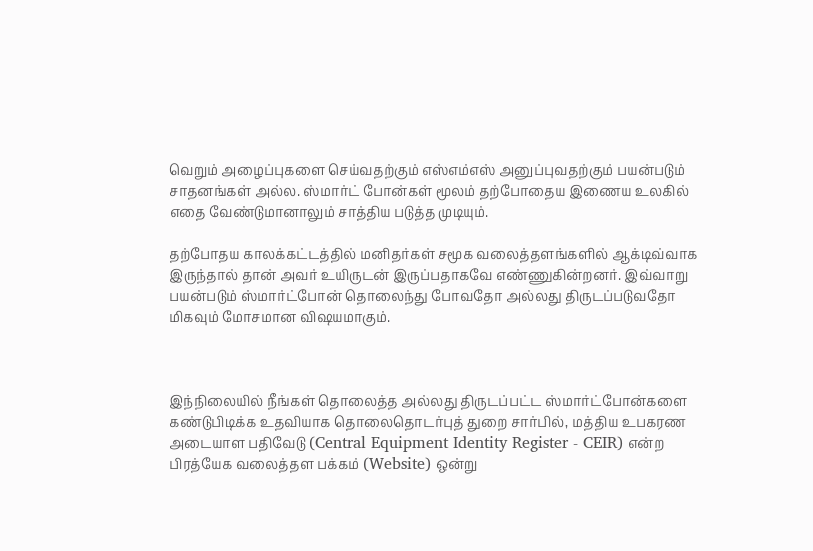வெறும் அழைப்புகளை செய்வதற்கும் எஸ்எம்எஸ் அனுப்புவதற்கும் பயன்படும் சாதனங்கள் அல்ல. ஸ்மார்ட் போன்கள் மூலம் தற்போதைய இணைய உலகில் எதை வேண்டுமானாலும் சாத்திய படுத்த முடியும்.

தற்போதய காலக்கட்டத்தில் மனிதர்கள் சமூக வலைத்தளங்களில் ஆக்டிவ்வாக இருந்தால் தான் அவர் உயிருடன் இருப்பதாகவே எண்ணுகின்றனர். இவ்வாறு பயன்படும் ஸ்மார்ட்போன் தொலைந்து போவதோ அல்லது திருடப்படுவதோ மிகவும் மோசமான விஷயமாகும்.



இந்நிலையில் நீங்கள் தொலைத்த அல்லது திருடப்பட்ட ஸ்மார்ட்போன்களை கண்டுபிடிக்க உதவியாக தொலைதொடர்புத் துறை சார்பில், மத்திய உபகரண அடையாள பதிவேடு (Central Equipment Identity Register - CEIR) என்ற பிரத்யேக வலைத்தள பக்கம் (Website) ஒன்று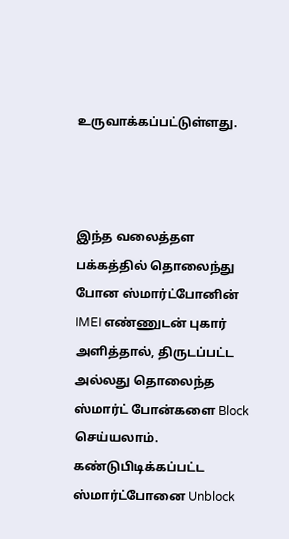உருவாக்கப்பட்டுள்ளது.



இந்த வலைத்தள பக்கத்தில் தொலைந்து போன ஸ்மார்ட்போனின் IMEI எண்ணுடன் புகார் அளித்தால், திருடப்பட்ட அல்லது தொலைந்த ஸ்மார்ட் போன்களை Block செய்யலாம். கண்டுபிடிக்கப்பட்ட ஸ்மார்ட்போனை Unblock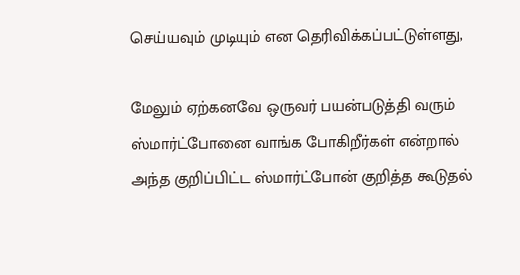செய்யவும் முடியும் என தெரிவிக்கப்பட்டுள்ளது,

மேலும் ஏற்கனவே ஒருவர் பயன்படுத்தி வரும் ஸ்மார்ட்போனை வாங்க போகிறீர்கள் என்றால் அந்த குறிப்பிட்ட ஸ்மார்ட்போன் குறித்த கூடுதல்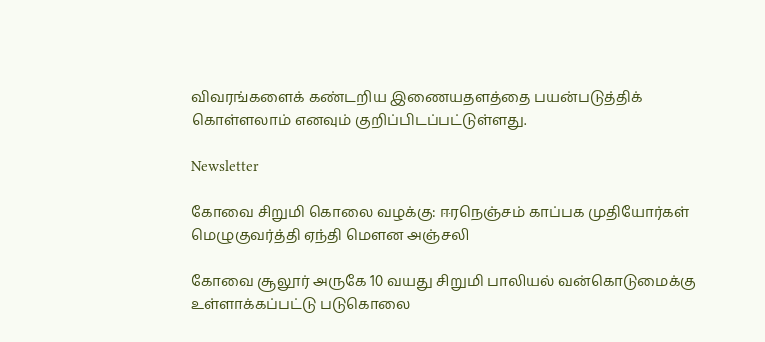விவரங்களைக் கண்டறிய இணையதளத்தை பயன்படுத்திக் கொள்ளலாம் எனவும் குறிப்பிடப்பட்டுள்ளது.

Newsletter

கோவை சிறுமி கொலை வழக்கு: ஈரநெஞ்சம் காப்பக முதியோர்கள் மெழுகுவர்த்தி ஏந்தி மௌன அஞ்சலி

கோவை சூலூர் அருகே 10 வயது சிறுமி பாலியல் வன்கொடுமைக்கு உள்ளாக்கப்பட்டு படுகொலை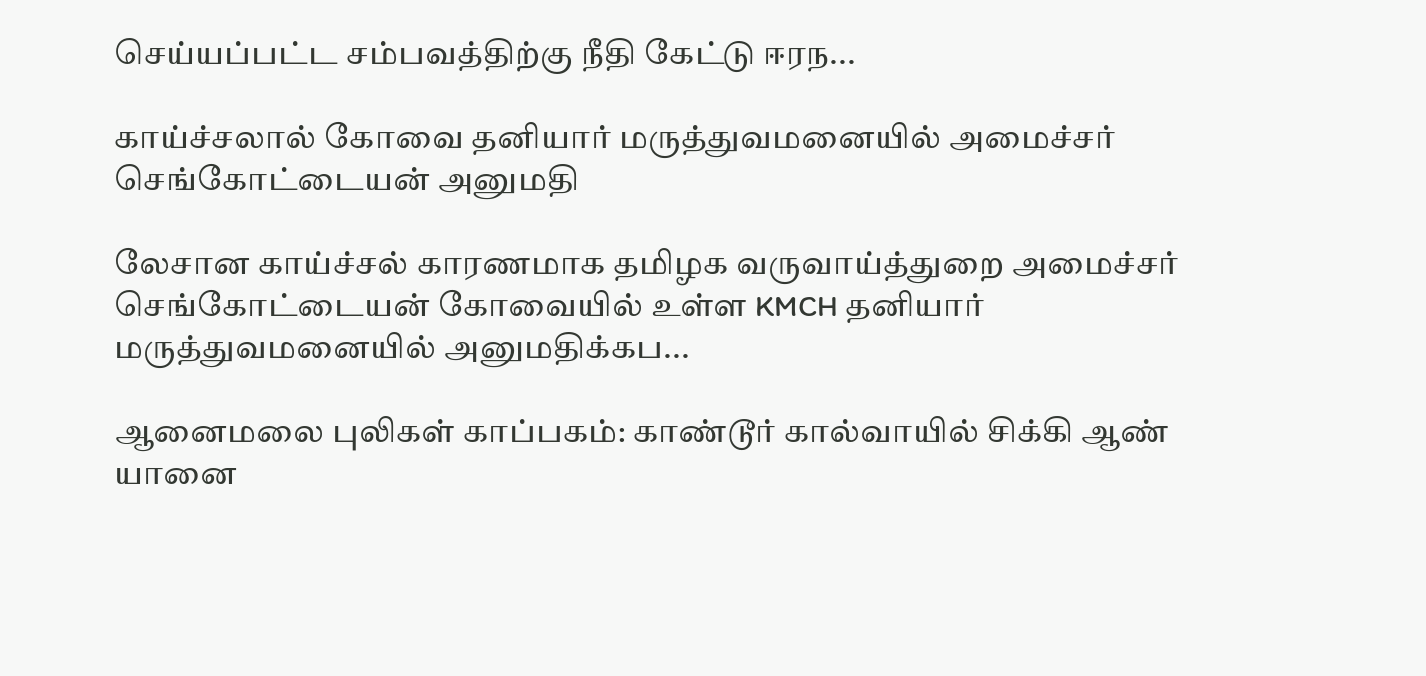செய்யப்பட்ட சம்பவத்திற்கு நீதி கேட்டு ஈரந...

காய்ச்சலால் கோவை தனியார் மருத்துவமனையில் அமைச்சர் செங்கோட்டையன் அனுமதி

லேசான காய்ச்சல் காரணமாக தமிழக வருவாய்த்துறை அமைச்சர் செங்கோட்டையன் கோவையில் உள்ள KMCH தனியார் மருத்துவமனையில் அனுமதிக்கப...

ஆனைமலை புலிகள் காப்பகம்: காண்டூர் கால்வாயில் சிக்கி ஆண் யானை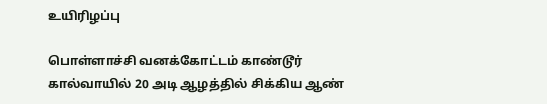உயிரிழப்பு

பொள்ளாச்சி வனக்கோட்டம் காண்டூர் கால்வாயில் 20 அடி ஆழத்தில் சிக்கிய ஆண்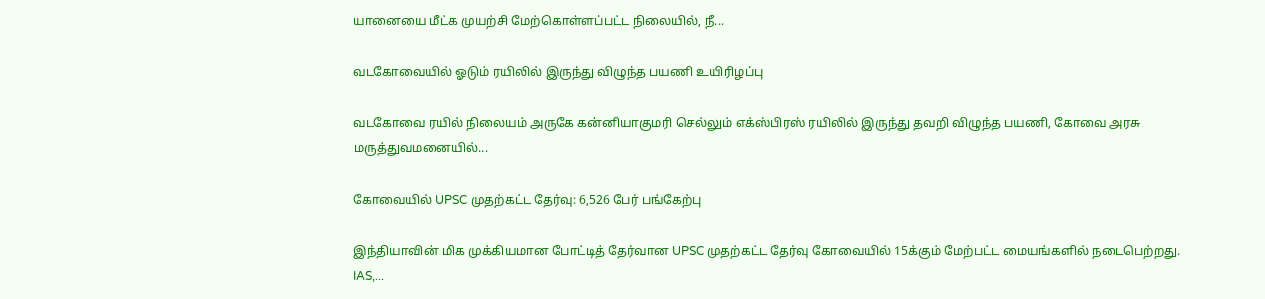யானையை மீட்க முயற்சி மேற்கொள்ளப்பட்ட நிலையில், நீ...

வடகோவையில் ஓடும் ரயிலில் இருந்து விழுந்த பயணி உயிரிழப்பு

வடகோவை ரயில் நிலையம் அருகே கன்னியாகுமரி செல்லும் எக்ஸ்பிரஸ் ரயிலில் இருந்து தவறி விழுந்த பயணி, கோவை அரசு மருத்துவமனையில்...

கோவையில் UPSC முதற்கட்ட தேர்வு: 6,526 பேர் பங்கேற்பு

இந்தியாவின் மிக முக்கியமான போட்டித் தேர்வான UPSC முதற்கட்ட தேர்வு கோவையில் 15க்கும் மேற்பட்ட மையங்களில் நடைபெற்றது. IAS,...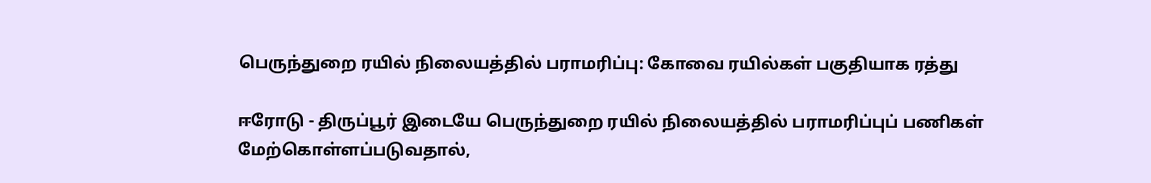பெருந்துறை ரயில் நிலையத்தில் பராமரிப்பு: கோவை ரயில்கள் பகுதியாக ரத்து

ஈரோடு - திருப்பூர் இடையே பெருந்துறை ரயில் நிலையத்தில் பராமரிப்புப் பணிகள் மேற்கொள்ளப்படுவதால்,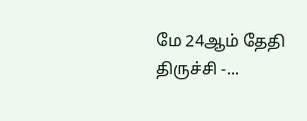மே 24ஆம் தேதி திருச்சி -...